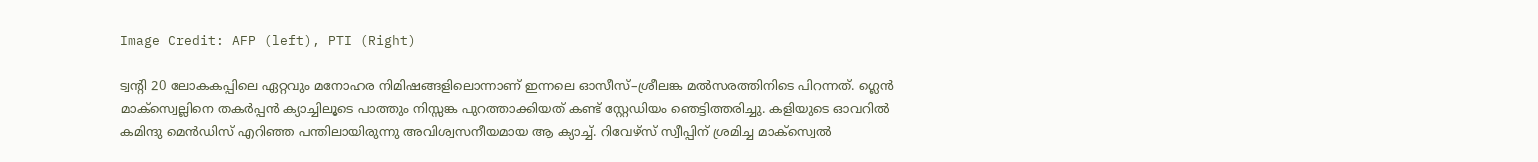Image Credit: AFP (left), PTI (Right)

ട്വന്‍റി 20 ലോകകപ്പിലെ ഏറ്റവും മനോഹര നിമിഷങ്ങളിലൊന്നാണ് ഇന്നലെ ഓസീസ്–ശ്രീലങ്ക മല്‍സരത്തിനിടെ പിറന്നത്. ഗ്ലെന്‍ മാക്സ്വെല്ലിനെ തകര്‍പ്പന്‍ ക്യാച്ചിലൂടെ പാത്തും നിസ്സങ്ക പുറത്താക്കിയത് കണ്ട് സ്റ്റേഡിയം ഞെട്ടിത്തരിച്ചു. കളിയുടെ ഓവറില്‍ കമിന്ദു മെന്‍ഡിസ് എറിഞ്ഞ പന്തിലായിരുന്നു അവിശ്വസനീയമായ ആ ക്യാച്ച്. റിവേഴ്സ് സ്വീപ്പിന് ശ്രമിച്ച മാക്സ്വെല്‍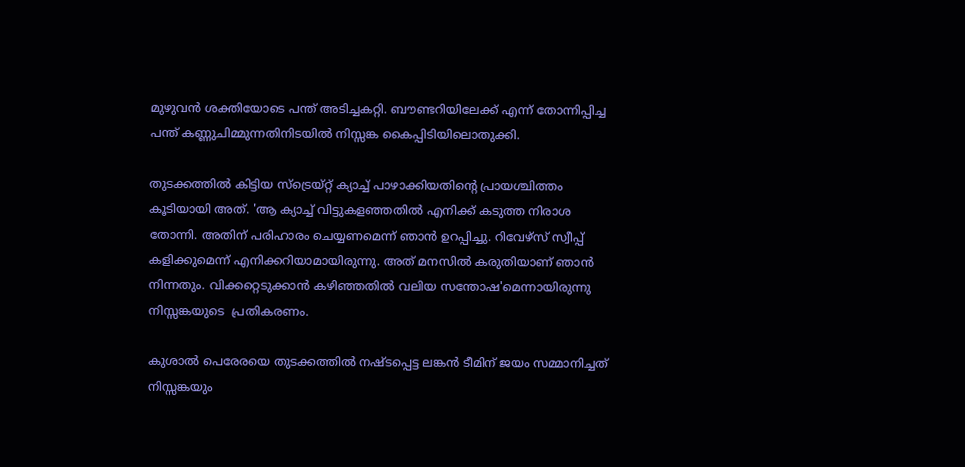മുഴുവന്‍ ശക്തിയോടെ പന്ത് അടിച്ചകറ്റി. ബൗണ്ടറിയിലേക്ക് എന്ന് തോന്നിപ്പിച്ച പന്ത് കണ്ണുചിമ്മുന്നതിനിടയില്‍ നിസ്സങ്ക കൈപ്പിടിയിലൊതുക്കി.

തുടക്കത്തില്‍ കിട്ടിയ സ്ട്രെയ്റ്റ് ക്യാച്ച് പാഴാക്കിയതിന്‍റെ പ്രായശ്ചിത്തം  കൂടിയായി അത്. 'ആ ക്യാച്ച് വിട്ടുകളഞ്ഞതില്‍ എനിക്ക് കടുത്ത നിരാശ തോന്നി. അതിന് പരിഹാരം ചെയ്യണമെന്ന് ഞാന്‍ ഉറപ്പിച്ചു. റിവേഴ്സ് സ്വീപ്പ് കളിക്കുമെന്ന് എനിക്കറിയാമായിരുന്നു. അത് മനസില്‍ കരുതിയാണ് ഞാന്‍ നിന്നതും. വിക്കറ്റെടുക്കാന്‍ കഴിഞ്ഞതില്‍ വലിയ സന്തോഷ'മെന്നായിരുന്നു നിസ്സങ്കയുടെ  പ്രതികരണം.

കുശാല്‍ പെരേരയെ തുടക്കത്തില്‍ നഷ്ടപ്പെട്ട ലങ്കന്‍ ടീമിന് ജയം സമ്മാനിച്ചത് നിസ്സങ്കയും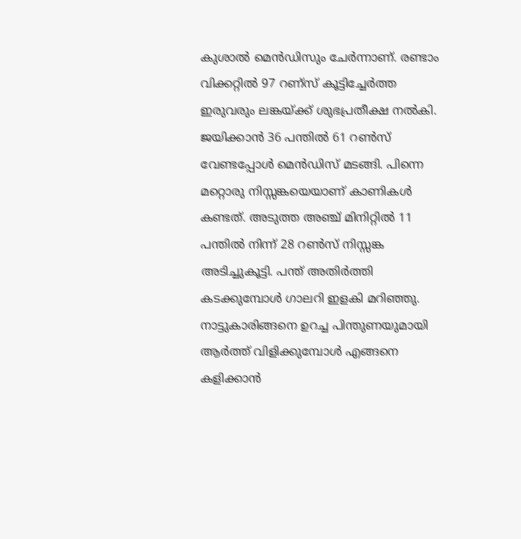കുശാല്‍ മെന്‍ഡിസും ചേര്‍ന്നാണ്. രണ്ടാം വിക്കറ്റില്‍ 97 റണ‍്സ് കൂട്ടിച്ചേര്‍ത്ത ഇരുവരും ലങ്കയ്ക്ക് ശുഭപ്രതീക്ഷ നല്‍കി. ജയിക്കാന്‍ 36 പന്തില്‍ 61 റണ്‍സ് വേണ്ടപ്പോള്‍ മെന്‍ഡിസ് മടങ്ങി. പിന്നെ മറ്റൊരു നിസ്സങ്കയെയാണ് കാണികള്‍ കണ്ടത്. അടുത്ത അഞ്ച് മിനിറ്റില്‍ 11 പന്തില്‍ നിന്ന് 28 റണ്‍സ് നിസ്സങ്ക അടിച്ചുകൂട്ടി. പന്ത് അതിര്‍ത്തി കടക്കുമ്പോള്‍ ഗാലറി ഇളകി മറിഞ്ഞു. നാട്ടുകാരിങ്ങനെ ഉറച്ച പിന്തുണയുമായി ആര്‍ത്ത് വിളിക്കുമ്പോള്‍ എങ്ങനെ കളിക്കാന്‍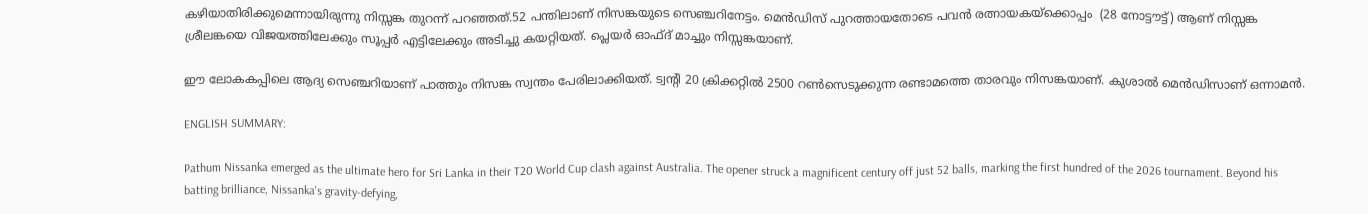കഴിയാതിരിക്കുമെന്നായിരുന്നു നിസ്സങ്ക തുറന്ന് പറഞ്ഞത്.52 പന്തിലാണ് നിസങ്കയുടെ സെഞ്ചറിനേട്ടം. മെന്‍ഡിസ് പുറത്തായതോടെ പവന്‍ രത്നായകയ്ക്കൊപ്പം  (28 നോട്ടൗട്ട്) ആണ് നിസ്സങ്ക ശ്രീലങ്കയെ വിജയത്തിലേക്കും സൂപ്പര്‍ എട്ടിലേക്കും അടിച്ചു കയറ്റിയത്. പ്ലെയര്‍ ഓഫ്ദ് മാച്ചും നിസ്സങ്കയാണ്.

ഈ ലോകകപ്പിലെ ആദ്യ സെഞ്ചറിയാണ് പാത്തും നിസങ്ക സ്വന്തം പേരിലാക്കിയത്. ട്വന്‍റി 20 ക്രിക്കറ്റില്‍ 2500 റണ്‍സെടുക്കുന്ന രണ്ടാമത്തെ താരവും നിസങ്കയാണ്. കുശാല്‍ മെന്‍ഡിസാണ് ഒന്നാമന്‍.

ENGLISH SUMMARY:

Pathum Nissanka emerged as the ultimate hero for Sri Lanka in their T20 World Cup clash against Australia. The opener struck a magnificent century off just 52 balls, marking the first hundred of the 2026 tournament. Beyond his batting brilliance, Nissanka's gravity-defying,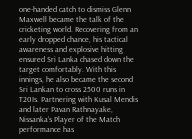one-handed catch to dismiss Glenn Maxwell became the talk of the cricketing world. Recovering from an early dropped chance, his tactical awareness and explosive hitting ensured Sri Lanka chased down the target comfortably. With this innings, he also became the second Sri Lankan to cross 2500 runs in T20Is. Partnering with Kusal Mendis and later Pavan Rathnayake, Nissanka’s Player of the Match performance has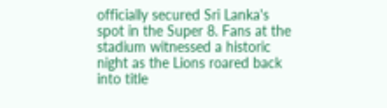officially secured Sri Lanka's spot in the Super 8. Fans at the stadium witnessed a historic night as the Lions roared back into title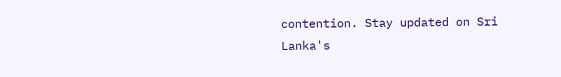contention. Stay updated on Sri Lanka's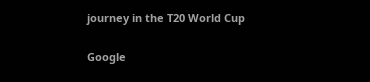journey in the T20 World Cup

Google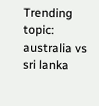Trending topic: australia vs sri lanka